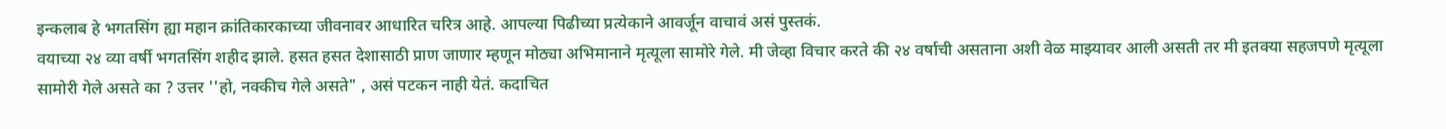इन्कलाब हे भगतसिंग ह्या महान क्रांतिकारकाच्या जीवनावर आधारित चरित्र आहे. आपल्या पिढीच्या प्रत्येकाने आवर्जून वाचावं असं पुस्तकं.
वयाच्या २४ व्या वर्षी भगतसिंग शहीद झाले. हसत हसत देशासाठी प्राण जाणार म्हणून मोठ्या अभिमानाने मृत्यूला सामोरे गेले. मी जेव्हा विचार करते की २४ वर्षाची असताना अशी वेळ माझ्यावर आली असती तर मी इतक्या सहजपणे मृत्यूला सामोरी गेले असते का ? उत्तर ''हो, नक्कीच गेले असते" , असं पटकन नाही येतं. कदाचित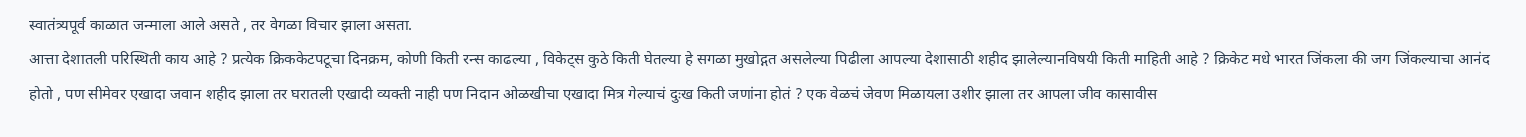स्वातंत्र्यपूर्व काळात जन्माला आले असते , तर वेगळा विचार झाला असता.
आत्ता देशातली परिस्थिती काय आहे ? प्रत्येक क्रिककेटपटूचा दिनक्रम, कोणी किती रन्स काढल्या , विकेट्स कुठे किती घेतल्या हे सगळा मुखोद्गत असलेल्या पिढीला आपल्या देशासाठी शहीद झालेल्यानविषयी किती माहिती आहे ? क्रिकेट मधे भारत जिंकला की जग जिंकल्याचा आनंद होतो , पण सीमेवर एखादा जवान शहीद झाला तर घरातली एखादी व्यक्ती नाही पण निदान ओळखीचा एखादा मित्र गेल्याचं दुःख किती जणांना होतं ? एक वेळचं जेवण मिळायला उशीर झाला तर आपला जीव कासावीस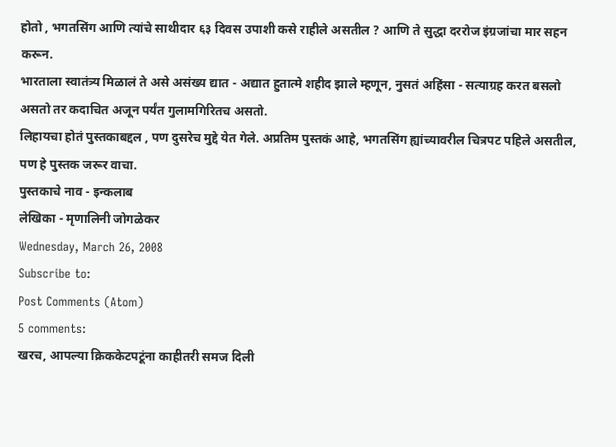होतो , भगतसिंग आणि त्यांचे साथीदार ६३ दिवस उपाशी कसे राहीले असतील ? आणि ते सुद्धा दररोज इंग्रजांचा मार सहन करून.
भारताला स्वातंत्र्य मिळालं ते असे असंख्य द्यात - अद्यात हुतात्मे शहीद झाले म्हणून, नुसतं अहिंसा - सत्याग्रह करत बसलो असतो तर कदाचित अजून पर्यंत गुलामगिरितच असतो.
लिहायचा होतं पुस्तकाबद्दल , पण दुसरेच मुद्दे येत गेले. अप्रतिम पुस्तकं आहे, भगतसिंग ह्यांच्यावरील चित्रपट पहिले असतील, पण हे पुस्तक जरूर वाचा.
पुस्तकाचे नाव - इन्कलाब
लेखिका - मृणालिनी जोगळेकर
Wednesday, March 26, 2008
Subscribe to:
Post Comments (Atom)
5 comments:
खरच, आपल्या क्रिककेटपटूंना काहीतरी समज दिली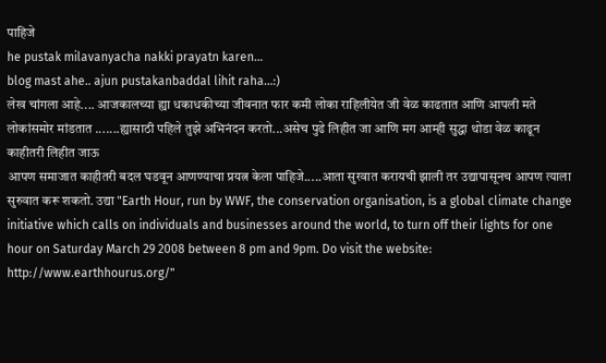पाहिजे
he pustak milavanyacha nakki prayatn karen...
blog mast ahe.. ajun pustakanbaddal lihit raha...:)
लेख चांगला आहे.... आजकालच्या ह्या धकाधकीच्या जीवनात फार कमी लोका राहिलीयेत जी वेळ काढतात आणि आपली मते लोकांसमोर मांडतात .......ह्यासाठी पहिले तुझे अभिनंदन करतो...असेच पुढे लिहीत जा आणि मग आम्ही सुद्धा थोडा वेळ काढून काहीतरी लिहीत जाऊ
आपण समाजात काहीतरी बदल घडवून आणण्याचा प्रयत्न केला पाहिजे.....आता सुरवात करायची झाली तर उद्यापासूनच आपण त्याला सुरुवात करू शकतो. उद्या "Earth Hour, run by WWF, the conservation organisation, is a global climate change initiative which calls on individuals and businesses around the world, to turn off their lights for one hour on Saturday March 29 2008 between 8 pm and 9pm. Do visit the website: http://www.earthhourus.org/"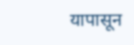यापासून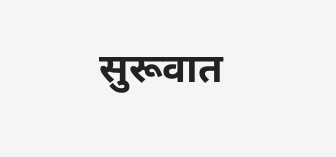सुरूवात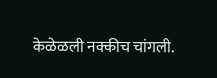केळेळली नक्कीच चांगली.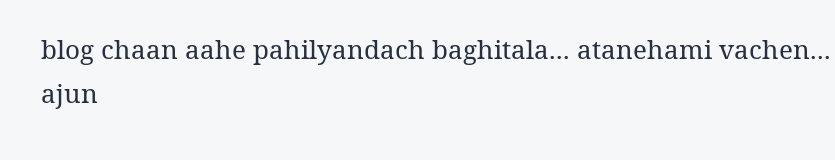blog chaan aahe pahilyandach baghitala... atanehami vachen...
ajun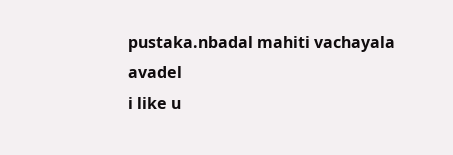pustaka.nbadal mahiti vachayala avadel
i like u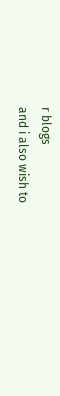r blogs
and i also wish to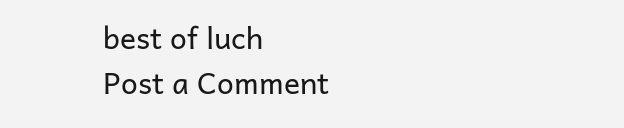best of luch
Post a Comment